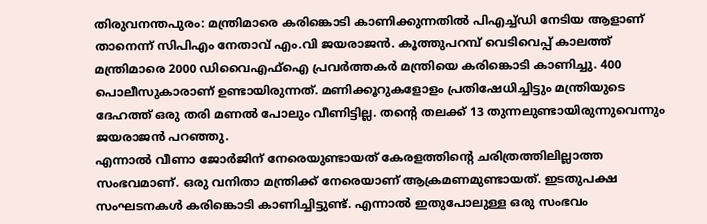തിരുവനന്തപുരം: മന്ത്രിമാരെ കരിങ്കൊടി കാണിക്കുന്നതിൽ പിഎച്ച്ഡി നേടിയ ആളാണ് താനെന്ന് സിപിഎം നേതാവ് എം.വി ജയരാജൻ. കൂത്തുപറമ്പ് വെടിവെപ്പ് കാലത്ത് മന്ത്രിമാരെ 2000 ഡിവൈഎഫ്ഐ പ്രവർത്തകർ മന്ത്രിയെ കരിങ്കൊടി കാണിച്ചു. 400 പൊലീസുകാരാണ് ഉണ്ടായിരുന്നത്. മണിക്കൂറുകളോളം പ്രതിഷേധിച്ചിട്ടും മന്ത്രിയുടെ ദേഹത്ത് ഒരു തരി മണൽ പോലും വീണിട്ടില്ല. തന്റെ തലക്ക് 13 തുന്നലുണ്ടായിരുന്നുവെന്നും ജയരാജൻ പറഞ്ഞു.
എന്നാൽ വീണാ ജോർജിന് നേരെയുണ്ടായത് കേരളത്തിന്റെ ചരിത്രത്തിലില്ലാത്ത സംഭവമാണ്. ഒരു വനിതാ മന്ത്രിക്ക് നേരെയാണ് ആക്രമണമുണ്ടായത്. ഇടതുപക്ഷ സംഘടനകൾ കരിങ്കൊടി കാണിച്ചിട്ടുണ്ട്. എന്നാൽ ഇതുപോലുള്ള ഒരു സംഭവം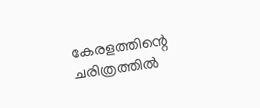കേരളത്തിന്റെ ചരിത്രത്തിൽ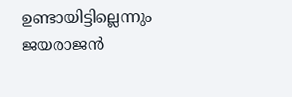ഉണ്ടായിട്ടില്ലെന്നും ജയരാജൻ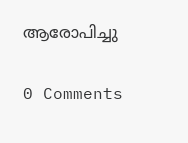ആരോപിച്ചു

0 Comments